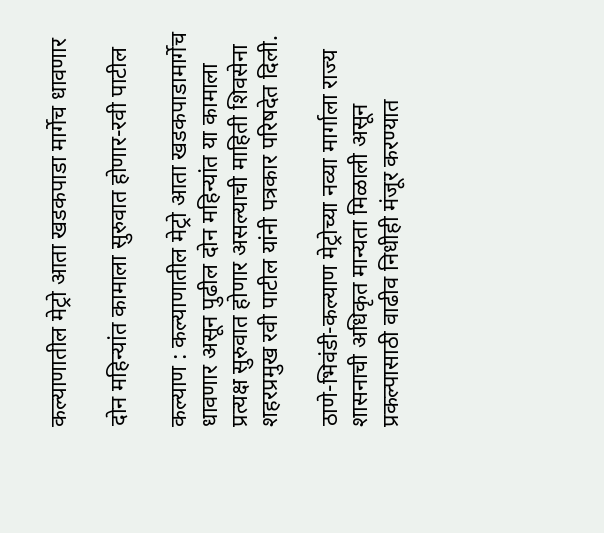कल्याणातील मेट्रो आता खडकपाडा मार्गेच धावणार

दोन महिन्यांत कामाला सुरुवात होणार-रवी पाटील

कल्याण : कल्याणातील मेट्रो आता खडकपाडामार्गेच धावणार असून पुढील दोन महिन्यांत या कामाला प्रत्यक्ष सुरुवात होणार असल्याची माहिती शिवसेना शहरप्रमुख रवी पाटील यांनी पत्रकार परिषदेत दिली.

ठाणे-भिवंडी-कल्याण मेट्रोच्या नव्या मार्गाला राज्य शासनाची अधिकृत मान्यता मिळाली असून प्रकल्पासाठी वाढीव निधीही मंजूर करण्यात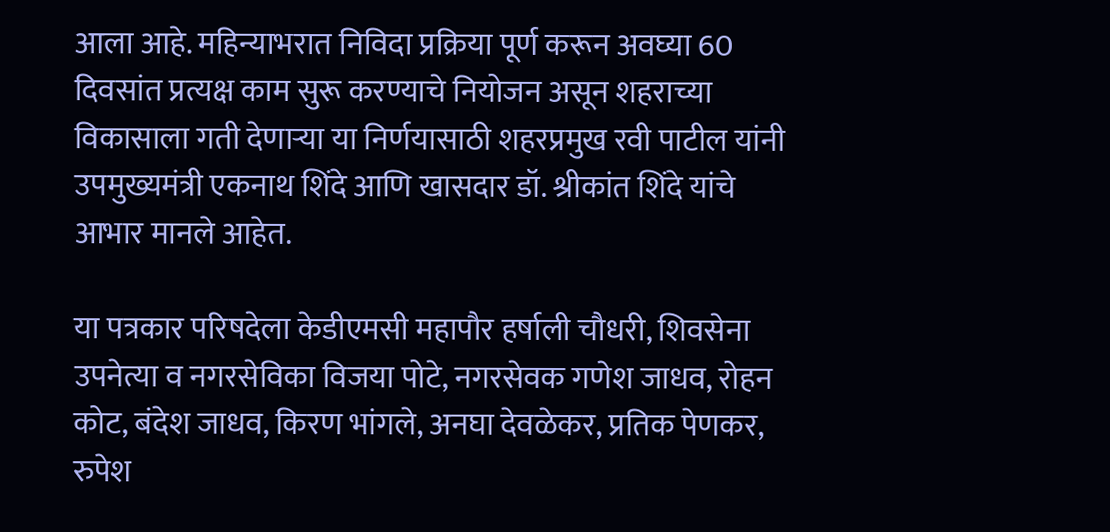आला आहे. महिन्याभरात निविदा प्रक्रिया पूर्ण करून अवघ्या 60 दिवसांत प्रत्यक्ष काम सुरू करण्याचे नियोजन असून शहराच्या विकासाला गती देणाऱ्या या निर्णयासाठी शहरप्रमुख रवी पाटील यांनी उपमुख्यमंत्री एकनाथ शिंदे आणि खासदार डॉ. श्रीकांत शिंदे यांचे आभार मानले आहेत.

या पत्रकार परिषदेला केडीएमसी महापौर हर्षाली चौधरी, शिवसेना उपनेत्या व नगरसेविका विजया पोटे, नगरसेवक गणेश जाधव, रोहन कोट, बंदेश जाधव, किरण भांगले, अनघा देवळेकर, प्रतिक पेणकर, रुपेश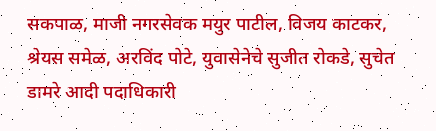सकपाळ, माजी नगरसेवक मयुर पाटील, विजय काटकर, श्रेयस समेळ, अरविंद पोटे, युवासेनेचे सुजीत रोकडे, सुचेत डामरे आदी पदाधिकारी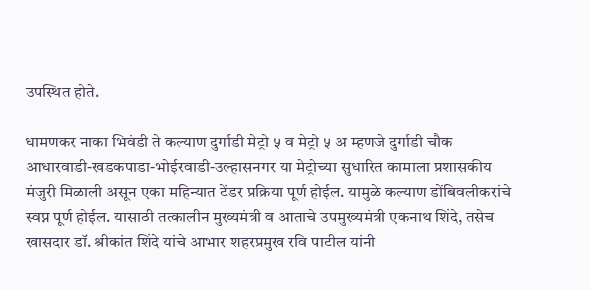उपस्थित होते.

धामणकर नाका भिवंडी ते कल्याण दुर्गाडी मेट्रो ५ व मेट्रो ५ अ म्हणजे दुर्गाडी चौक आधारवाडी-खडकपाडा-भोईरवाडी-उल्हासनगर या मेट्रोच्या सुधारित कामाला प्रशासकीय मंजुरी मिळाली असून एका महिन्यात टेंडर प्रक्रिया पूर्ण होईल. यामुळे कल्याण डोंबिवलीकरांचे स्वप्न पूर्ण होईल. यासाठी तत्कालीन मुख्यमंत्री व आताचे उपमुख्यमंत्री एकनाथ शिंदे, तसेच खासदार डॉ. श्रीकांत शिंदे यांचे आभार शहरप्रमुख रवि पाटील यांनी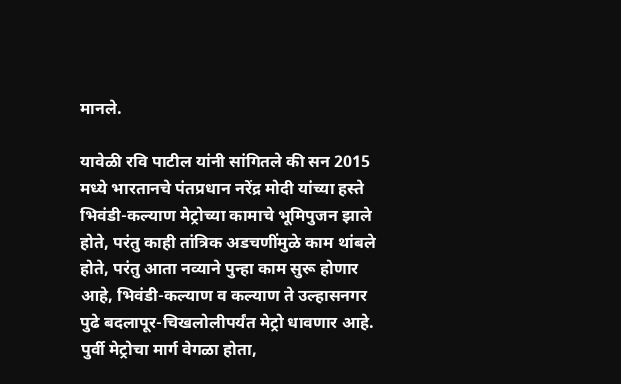मानले.

यावेळी रवि पाटील यांनी सांगितले की सन 2015 मध्ये भारतानचे पंतप्रधान नरेंद्र मोदी यांच्या हस्ते भिवंडी-कल्याण मेट्रोच्या कामाचे भूमिपुजन झाले होते, परंतु काही तांत्रिक अडचणींमुळे काम थांबले होते, परंतु आता नव्याने पुन्हा काम सुरू होणार आहे, भिवंडी-कल्याण व कल्याण ते उल्हासनगर पुढे बदलापूर-चिखलोलीपर्यंत मेट्रो धावणार आहे. पुर्वी मेट्रोचा मार्ग वेगळा होता,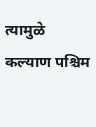त्यामुळे कल्याण पश्चिम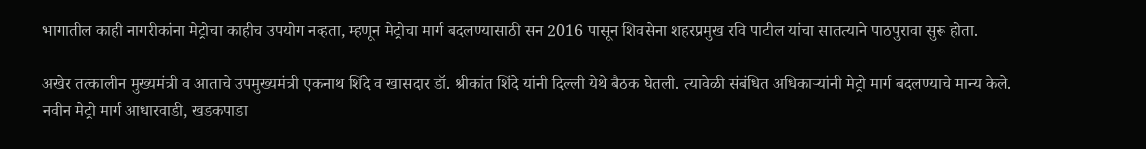भागातील काही नागरीकांना मेट्रोचा काहीच उपयोग नव्हता, म्हणून मेट्रोचा मार्ग बदलण्यासाठी सन 2016 पासून शिवसेना शहरप्रमुख रवि पाटील यांचा सातत्याने पाठपुरावा सुरू होता.

अखेर तत्कालीन मुख्यमंत्री व आताचे उपमुख्यमंत्री एकनाथ शिंदे व खासदार डॉ. श्रीकांत शिंदे यांनी दिल्ली येथे बैठक घेतली. त्यावेळी संबंधित अधिकाऱ्यांनी मेट्रो मार्ग बदलण्याचे मान्य केले. नवीन मेट्रो मार्ग आधारवाडी, खडकपाडा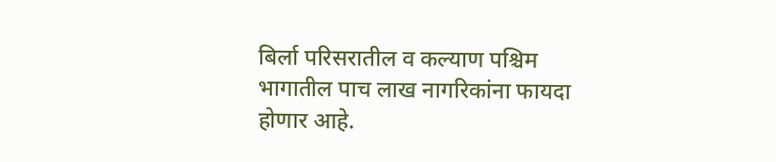बिर्ला परिसरातील व कल्याण पश्चिम भागातील पाच लाख नागरिकांना फायदा होणार आहे.